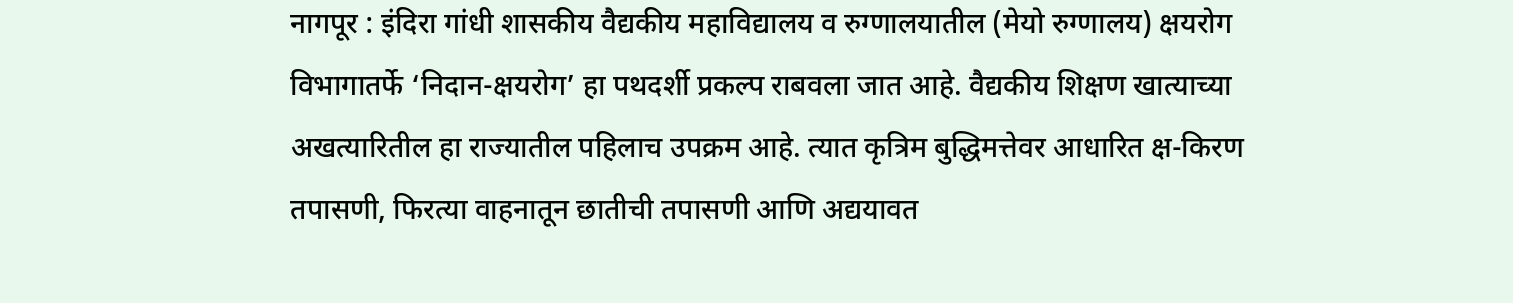नागपूर : इंदिरा गांधी शासकीय वैद्यकीय महाविद्यालय व रुग्णालयातील (मेयो रुग्णालय) क्षयरोग विभागातर्फे ‘निदान-क्षयरोग’ हा पथदर्शी प्रकल्प राबवला जात आहे. वैद्यकीय शिक्षण खात्याच्या अखत्यारितील हा राज्यातील पहिलाच उपक्रम आहे. त्यात कृत्रिम बुद्धिमत्तेवर आधारित क्ष-किरण तपासणी, फिरत्या वाहनातून छातीची तपासणी आणि अद्ययावत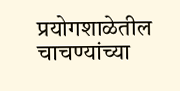प्रयोगशाळेतील चाचण्यांच्या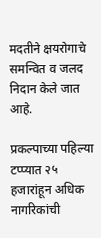मदतीने क्षयरोगाचे समन्वित व जलद निदान केले जात आहे.

प्रकल्पाच्या पहिल्या टप्प्यात २५ हजारांहून अधिक नागरिकांची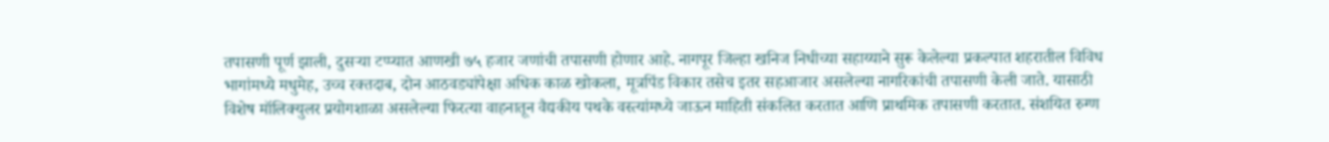तपासणी पूर्ण झाली, दुसऱ्या टप्प्यात आणखी ७५ हजार जणांची तपासणी होणार आहे. नागपूर जिल्हा खनिज निधीच्या सहाय्याने सुरू केलेल्या प्रकल्पात शहरातील विविध भागांमध्ये मधुमेह, उच्च रक्तदाब, दोन आठवड्यांपेक्षा अधिक काळ खोकला, मूत्रपिंड विकार तसेच इतर सहआजार असलेल्या नागरिकांची तपासणी केली जाते. यासाठी विशेष मॉलिक्युलर प्रयोगशाळा असलेल्या फिरत्या वाहनातून वैद्यकीय पथके वस्त्यांमध्ये जाऊन माहिती संकलित करतात आणि प्राथमिक तपासणी करतात. संशयित रुग्ण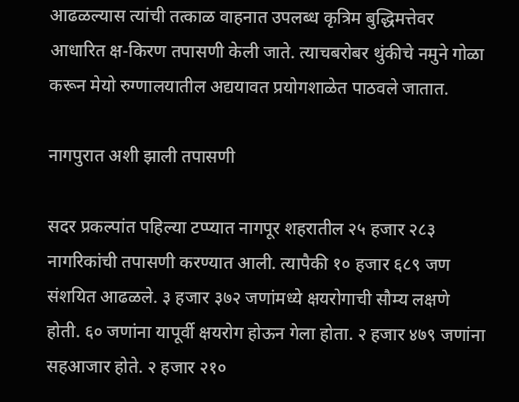आढळल्यास त्यांची तत्काळ वाहनात उपलब्ध कृत्रिम बुद्धिमत्तेवर आधारित क्ष-किरण तपासणी केली जाते. त्याचबरोबर थुंकीचे नमुने गोळा करून मेयो रुग्णालयातील अद्ययावत प्रयोगशाळेत पाठवले जातात.

नागपुरात अशी झाली तपासणी

सदर प्रकल्पांत पहिल्या टप्प्यात नागपूर शहरातील २५ हजार २८३ नागरिकांची तपासणी करण्यात आली. त्यापैकी १० हजार ६८९ जण संशयित आढळले. ३ हजार ३७२ जणांमध्ये क्षयरोगाची सौम्य लक्षणे होती. ६० जणांना यापूर्वी क्षयरोग होऊन गेला होता. २ हजार ४७९ जणांना सहआजार होते. २ हजार २१०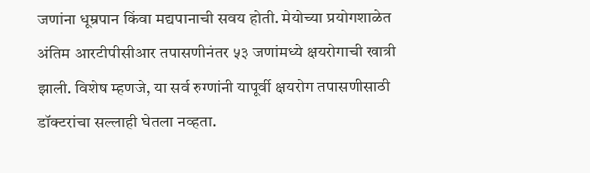जणांना धूम्रपान किंवा मद्यपानाची सवय होती. मेयोच्या प्रयोगशाळेत अंतिम आरटीपीसीआर तपासणीनंतर ५३ जणांमध्ये क्षयरोगाची खात्री झाली. विशेष म्हणजे, या सर्व रुग्णांनी यापूर्वी क्षयरोग तपासणीसाठी डॉक्टरांचा सल्लाही घेतला नव्हता.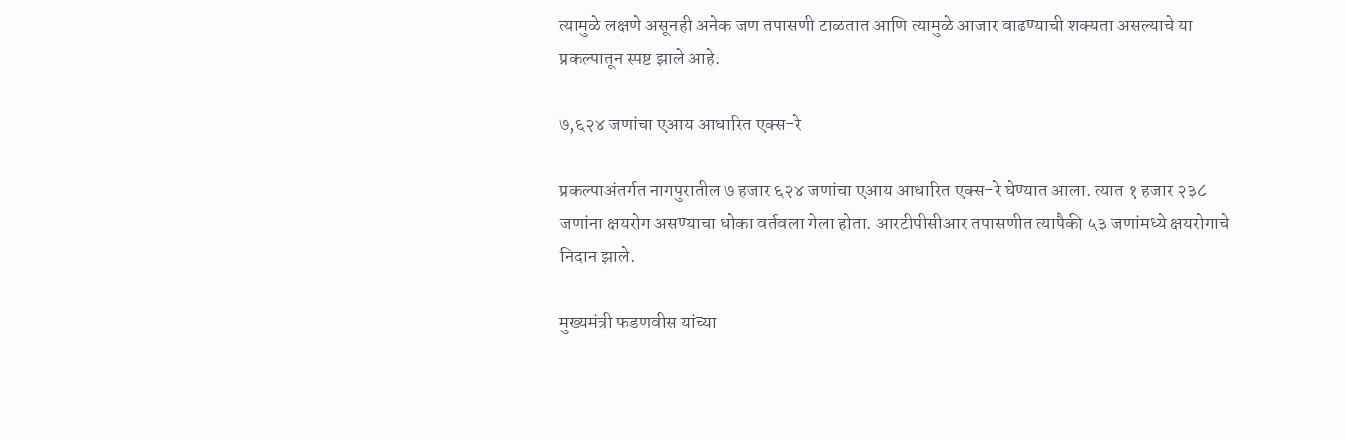त्यामुळे लक्षणे असूनही अनेक जण तपासणी टाळतात आणि त्यामुळे आजार वाढण्याची शक्यता असल्याचे या प्रकल्पातून स्पष्ट झाले आहे.

७,६२४ जणांचा एआय आधारित एक्स-रे

प्रकल्पाअंतर्गत नागपुरातील ७ हजार ६२४ जणांचा एआय आधारित एक्स-रे घेण्यात आला. त्यात १ हजार २३८ जणांना क्षयरोग असण्याचा धोका वर्तवला गेला होता. आरटीपीसीआर तपासणीत त्यापैकी ५३ जणांमध्ये क्षयरोगाचे निदान झाले.

मुख्यमंत्री फडणवीस यांच्या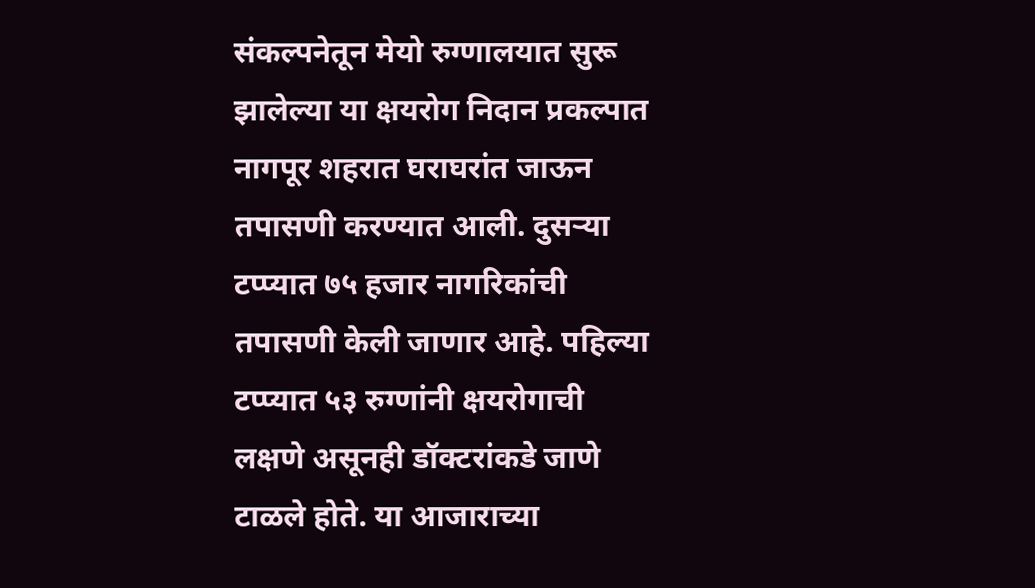संकल्पनेतून मेयो रुग्णालयात सुरू झालेल्या या क्षयरोग निदान प्रकल्पात नागपूर शहरात घराघरांत जाऊन तपासणी करण्यात आली. दुसऱ्या टप्प्यात ७५ हजार नागरिकांची तपासणी केली जाणार आहे. पहिल्या टप्प्यात ५३ रुग्णांनी क्षयरोगाची लक्षणे असूनही डॉक्टरांकडे जाणे टाळले होते. या आजाराच्या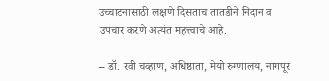उच्चाटनासाठी लक्षणे दिसताच तातडीने निदान व उपचार करणे अत्यंत महत्त्वाचे आहे.

– डॉ. रवी चव्हाण, अधिष्ठाता, मेयो रुग्णालय, नागपूर